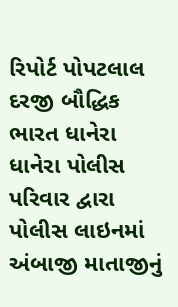રિપોર્ટ પોપટલાલ દરજી બૌદ્ધિક ભારત ધાનેરા
ધાનેરા પોલીસ પરિવાર દ્વારા પોલીસ લાઇનમાં અંબાજી માતાજીનું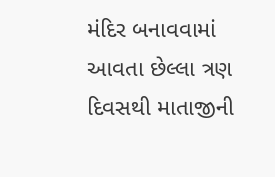મંદિર બનાવવામાં આવતા છેલ્લા ત્રણ દિવસથી માતાજીની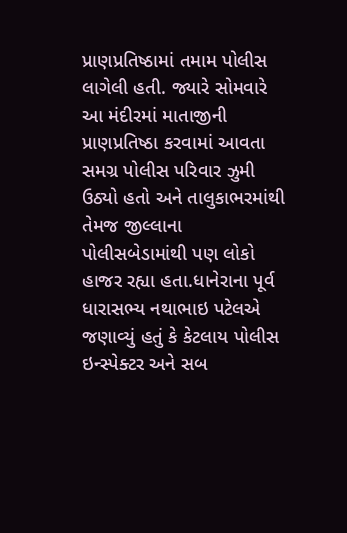પ્રાણપ્રતિષ્ઠામાં તમામ પોલીસ લાગેલી હતી. જ્યારે સોમવારે આ મંદીરમાં માતાજીની પ્રાણપ્રતિષ્ઠા કરવામાં આવતા સમગ્ર પોલીસ પરિવાર ઝુમી ઉઠ્યો હતો અને તાલુકાભરમાંથી તેમજ જીલ્લાના પોલીસબેડામાંથી પણ લોકો હાજર રહ્યા હતા.ધાનેરાના પૂર્વ ધારાસભ્ય નથાભાઇ પટેલએ જણાવ્યું હતું કે કેટલાય પોલીસ ઇન્સ્પેક્ટર અને સબ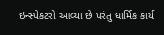ઇન્સ્પેકટરો આવ્યા છે પરંતુ ધાર્મિક કાર્ય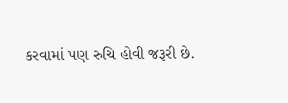કરવામાં પણ રુચિ હોવી જરૂરી છે.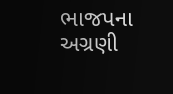ભાજપના અગ્રણી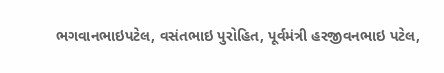ભગવાનભાઇપટેલ, વસંતભાઇ પુરોહિત, પૂર્વમંત્રી હરજીવનભાઇ પટેલ,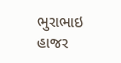ભુરાભાઇ હાજર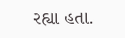રહ્યા હતા.